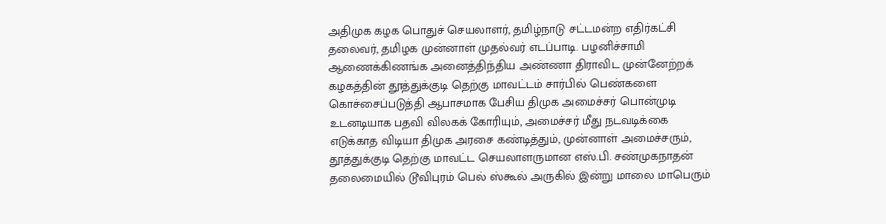அதிமுக கழக பொதுச் செயலாளர், தமிழ்நாடு சட்டமன்ற எதிர்கட்சி தலைவர், தமிழக முன்னாள் முதல்வர் எடப்பாடி. பழனிச்சாமி ஆணைக்கிணங்க அனைத்திந்திய அண்ணா திராவிட முன்னேற்றக் கழகத்தின் தூத்துக்குடி தெற்கு மாவட்டம் சார்பில் பெண்களை கொச்சைப்படுத்தி ஆபாசமாக பேசிய திமுக அமைச்சர் பொன்முடி உடனடியாக பதவி விலகக் கோரியும், அமைச்சர் மீது நடவடிக்கை எடுக்காத விடியா திமுக அரசை கண்டித்தும், முன்னாள் அமைச்சரும், தூத்துக்குடி தெற்கு மாவட்ட செயலாளருமான எஸ்.பி. சண்முகநாதன் தலைமையில் டூவிபுரம் பெல் ஸ்கூல் அருகில் இன்று மாலை மாபெரும்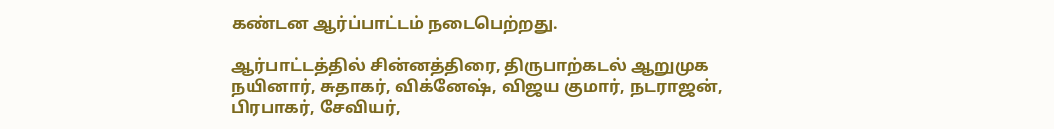கண்டன ஆர்ப்பாட்டம் நடைபெற்றது.

ஆர்பாட்டத்தில் சின்னத்திரை, திருபாற்கடல் ஆறுமுக நயினார், சுதாகர், விக்னேஷ், விஜய குமார், நடராஜன், பிரபாகர், சேவியர்,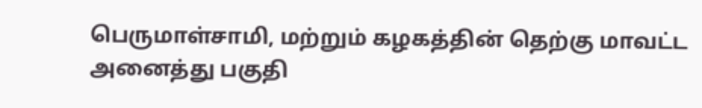பெருமாள்சாமி, மற்றும் கழகத்தின் தெற்கு மாவட்ட அனைத்து பகுதி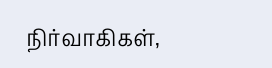நிர்வாகிகள்,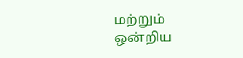மற்றும் ஒன்றிய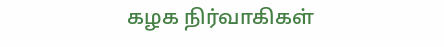கழக நிர்வாகிகள்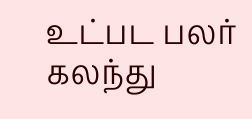உட்பட பலர் கலந்து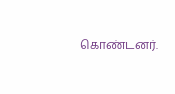கொண்டனர்.